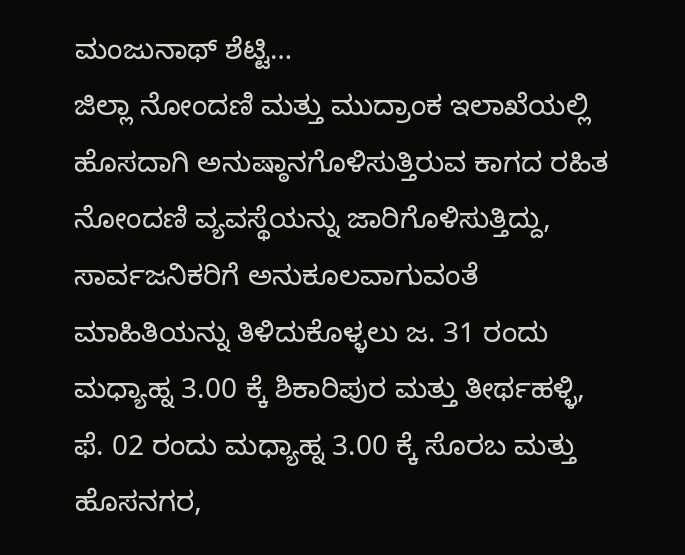ಮಂಜುನಾಥ್ ಶೆಟ್ಟಿ…
ಜಿಲ್ಲಾ ನೋಂದಣಿ ಮತ್ತು ಮುದ್ರಾಂಕ ಇಲಾಖೆಯಲ್ಲಿ ಹೊಸದಾಗಿ ಅನುಷ್ಠಾನಗೊಳಿಸುತ್ತಿರುವ ಕಾಗದ ರಹಿತ ನೋಂದಣಿ ವ್ಯವಸ್ಥೆಯನ್ನು ಜಾರಿಗೊಳಿಸುತ್ತಿದ್ದು, ಸಾರ್ವಜನಿಕರಿಗೆ ಅನುಕೂಲವಾಗುವಂತೆ ಮಾಹಿತಿಯನ್ನು ತಿಳಿದುಕೊಳ್ಳಲು ಜ. 31 ರಂದು ಮಧ್ಯಾಹ್ನ 3.00 ಕ್ಕೆ ಶಿಕಾರಿಪುರ ಮತ್ತು ತೀರ್ಥಹಳ್ಳಿ, ಫೆ. 02 ರಂದು ಮಧ್ಯಾಹ್ನ 3.00 ಕ್ಕೆ ಸೊರಬ ಮತ್ತು ಹೊಸನಗರ,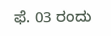ಫೆ. 03 ರಂದು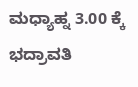ಮಧ್ಯಾಹ್ನ 3.00 ಕ್ಕೆ ಭದ್ರಾವತಿ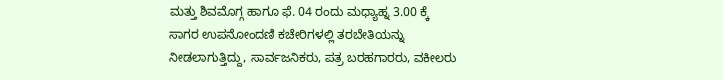ಮತ್ತು ಶಿವಮೊಗ್ಗ ಹಾಗೂ ಫೆ. 04 ರಂದು ಮಧ್ಯಾಹ್ನ 3.00 ಕ್ಕೆ ಸಾಗರ ಉಪನೋಂದಣಿ ಕಚೇರಿಗಳಲ್ಲಿ ತರಬೇತಿಯನ್ನು ನೀಡಲಾಗುತ್ತಿದ್ದು, ಸಾರ್ವಜನಿಕರು, ಪತ್ರ ಬರಹಗಾರರು, ವಕೀಲರು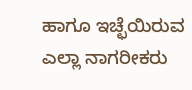ಹಾಗೂ ಇಚ್ಛೆಯಿರುವ ಎಲ್ಲಾ ನಾಗರೀಕರು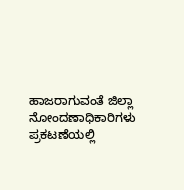ಹಾಜರಾಗುವಂತೆ ಜಿಲ್ಲಾ ನೋಂದಣಾಧಿಕಾರಿಗಳು ಪ್ರಕಟಣೆಯಲ್ಲಿ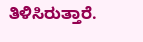ತಿಳಿಸಿರುತ್ತಾರೆ.